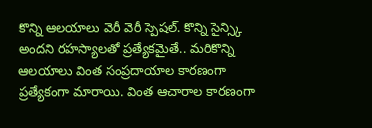కొన్ని ఆలయాలు వెరీ వెరీ స్పెషల్. కొన్ని సైన్స్కి అందని రహస్యాలతో ప్రత్యేకమైతే.. మరికొన్ని ఆలయాలు వింత సంప్రదాయాల కారణంగా ప్రత్యేకంగా మారాయి. వింత ఆచారాల కారణంగా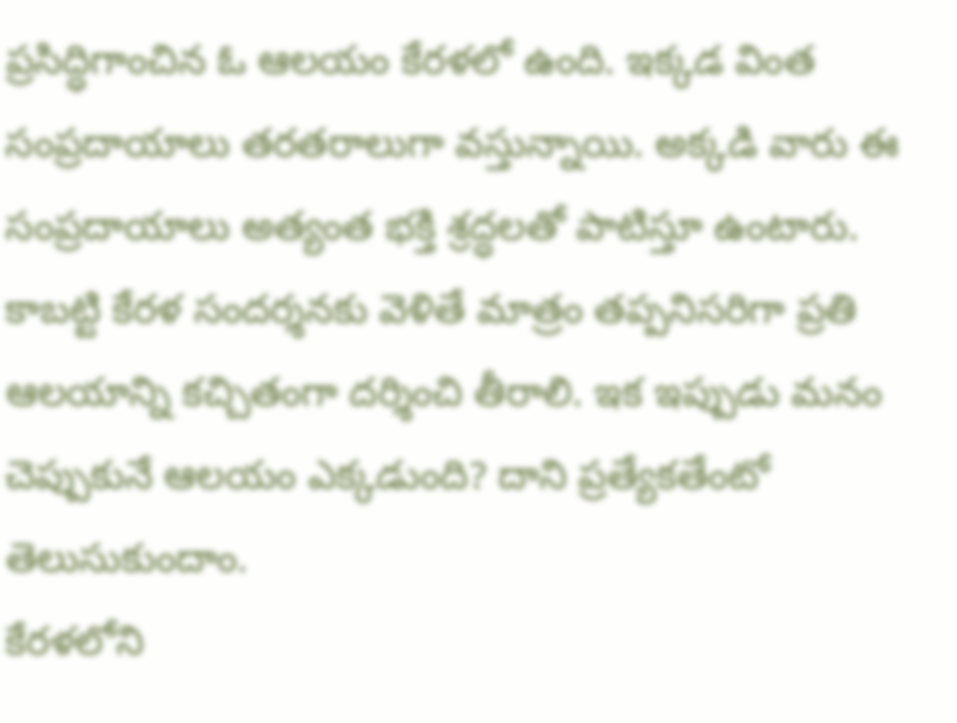ప్రసిద్ధిగాంచిన ఓ ఆలయం కేరళలో ఉంది. ఇక్కడ వింత సంప్రదాయాలు తరతరాలుగా వస్తున్నాయి. అక్కడి వారు ఈ సంప్రదాయాలు అత్యంత భక్తి శ్రద్ధలతో పాటిస్తూ ఉంటారు. కాబట్టి కేరళ సందర్శనకు వెళితే మాత్రం తప్పనిసరిగా ప్రతి ఆలయాన్ని కచ్చితంగా దర్శించి తీరాలి. ఇక ఇప్పుడు మనం చెప్పుకునే ఆలయం ఎక్కడుంది? దాని ప్రత్యేకతేంటో తెలుసుకుందాం.
కేరళలోని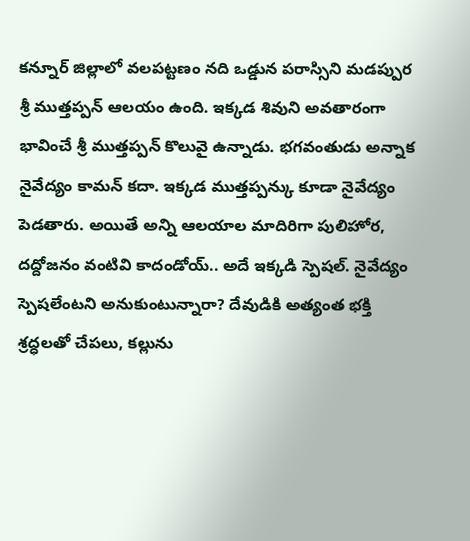కన్నూర్ జిల్లాలో వలపట్టణం నది ఒడ్డున పరాస్సిని మడప్పుర శ్రీ ముత్తప్పన్ ఆలయం ఉంది. ఇక్కడ శివుని అవతారంగా భావించే శ్రీ ముత్తప్పన్ కొలువై ఉన్నాడు. భగవంతుడు అన్నాక నైవేద్యం కామన్ కదా. ఇక్కడ ముత్తప్పన్కు కూడా నైవేద్యం పెడతారు. అయితే అన్ని ఆలయాల మాదిరిగా పులిహోర, దద్దోజనం వంటివి కాదండోయ్.. అదే ఇక్కడి స్పెషల్. నైవేద్యం స్పెషలేంటని అనుకుంటున్నారా? దేవుడికి అత్యంత భక్తి శ్రద్ధలతో చేపలు, కల్లును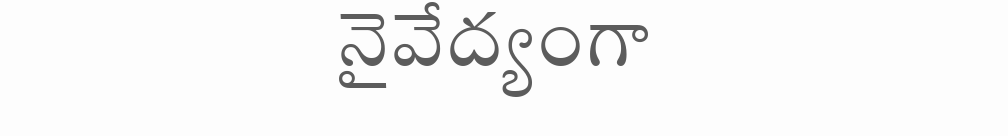నైవేద్యంగా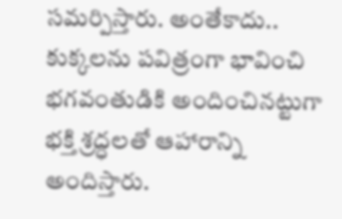సమర్పిస్తారు. అంతేకాదు.. కుక్కలను పవిత్రంగా భావించి భగవంతుడికి అందించినట్టుగా భక్తి శ్రద్ధలతో ఆహారాన్ని అందిస్తారు.